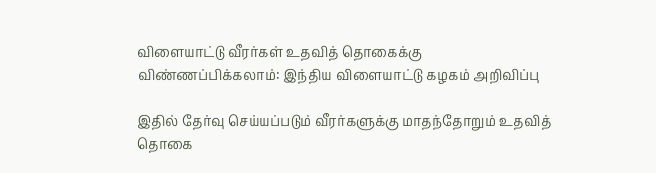விளையாட்டு வீரர்கள் உதவித் தொகைக்கு விண்ணப்பிக்கலாம்: இந்திய விளையாட்டு கழகம் அறிவிப்பு

இதில் தேர்வு செய்யப்படும் வீரர்களுக்கு மாதந்தோறும் உதவித் தொகை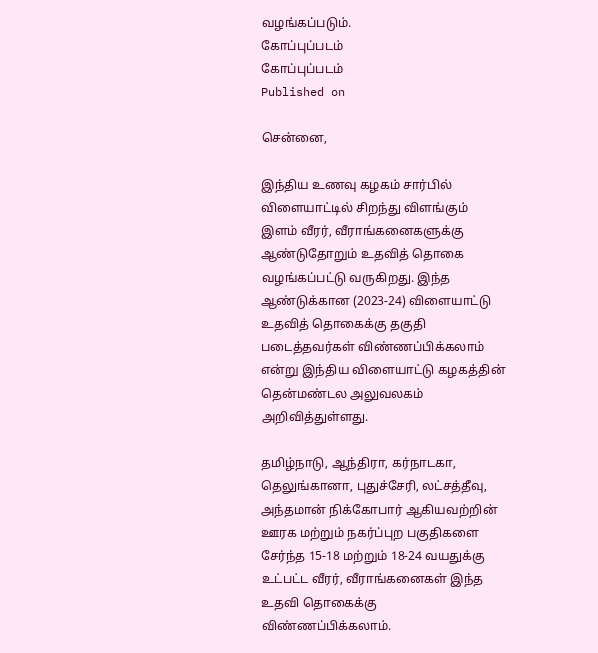வழங்கப்படும்.
கோப்புப்படம்
கோப்புப்படம்
Published on

சென்னை,

இந்திய உணவு கழகம் சார்பில் விளையாட்டில் சிறந்து விளங்கும் இளம் வீரர், வீராங்கனைகளுக்கு ஆண்டுதோறும் உதவித் தொகை வழங்கப்பட்டு வருகிறது. இந்த ஆண்டுக்கான (2023-24) விளையாட்டு உதவித் தொகைக்கு தகுதி படைத்தவர்கள் விண்ணப்பிக்கலாம் என்று இந்திய விளையாட்டு கழகத்தின் தென்மண்டல அலுவலகம் அறிவித்துள்ளது.

தமிழ்நாடு, ஆந்திரா, கர்நாடகா, தெலுங்கானா, புதுச்சேரி, லட்சத்தீவு, அந்தமான் நிக்கோபார் ஆகியவற்றின் ஊரக மற்றும் நகர்ப்புற பகுதிகளை சேர்ந்த 15-18 மற்றும் 18-24 வயதுக்கு உட்பட்ட வீரர், வீராங்கனைகள் இந்த உதவி தொகைக்கு விண்ணப்பிக்கலாம்.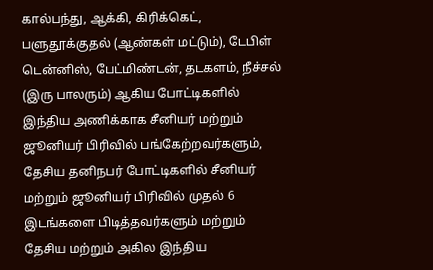கால்பந்து, ஆக்கி, கிரிக்கெட், பளுதூக்குதல் (ஆண்கள் மட்டும்), டேபிள் டென்னிஸ், பேட்மிண்டன், தடகளம், நீச்சல் (இரு பாலரும்) ஆகிய போட்டிகளில் இந்திய அணிக்காக சீனியர் மற்றும் ஜூனியர் பிரிவில் பங்கேற்றவர்களும், தேசிய தனிநபர் போட்டிகளில் சீனியர் மற்றும் ஜூனியர் பிரிவில் முதல் 6 இடங்களை பிடித்தவர்களும் மற்றும் தேசிய மற்றும் அகில இந்திய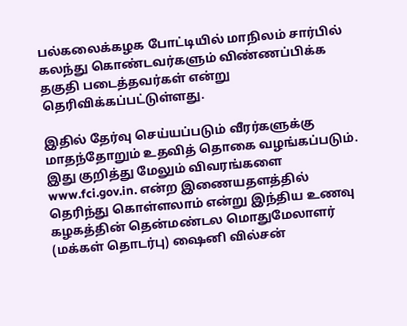பல்கலைக்கழக போட்டியில் மாநிலம் சார்பில் கலந்து கொண்டவர்களும் விண்ணப்பிக்க தகுதி படைத்தவர்கள் என்று தெரிவிக்கப்பட்டுள்ளது.

இதில் தேர்வு செய்யப்படும் வீரர்களுக்கு மாதந்தோறும் உதவித் தொகை வழங்கப்படும். இது குறித்து மேலும் விவரங்களை www.fci.gov.in. என்ற இணையதளத்தில் தெரிந்து கொள்ளலாம் என்று இந்திய உணவு கழகத்தின் தென்மண்டல மொதுமேலாளர் (மக்கள் தொடர்பு) ஷைனி வில்சன்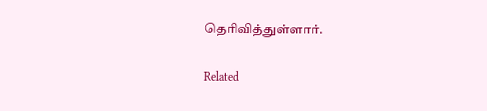தெரிவித்துள்ளார்.

Related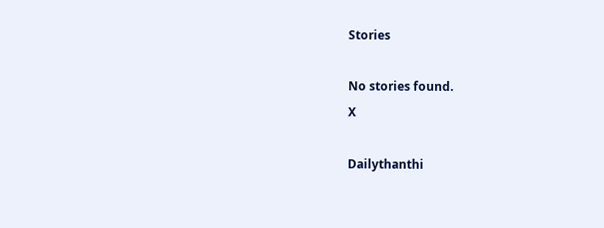Stories

No stories found.
X

Dailythanthi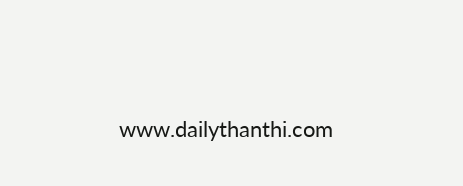www.dailythanthi.com